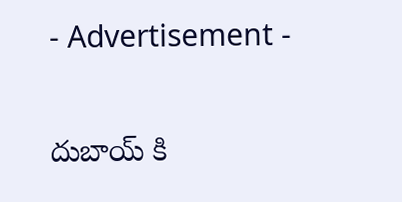- Advertisement -

దుబాయ్ కి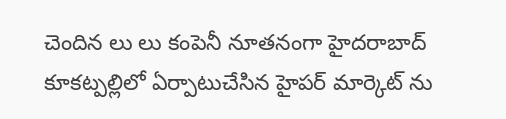చెందిన లు లు కంపెనీ నూతనంగా హైదరాబాద్ కూకట్పల్లిలో ఏర్పాటుచేసిన హైపర్ మార్కెట్ ను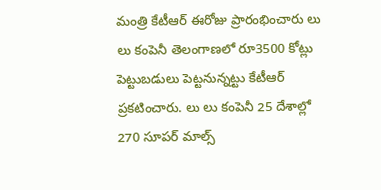మంత్రి కేటీఆర్ ఈరోజు ప్రారంభించారు లు లు కంపెనీ తెలంగాణలో రూ3500 కోట్లు పెట్టుబడులు పెట్టనున్నట్టు కేటీఆర్ ప్రకటించారు. లు లు కంపెనీ 25 దేశాల్లో 270 సూపర్ మాల్స్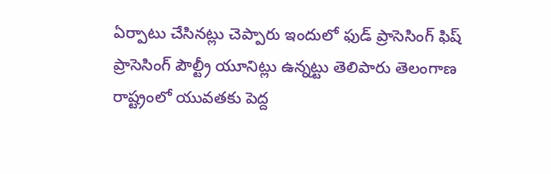ఏర్పాటు చేసినట్లు చెప్పారు ఇందులో ఫుడ్ ప్రాసెసింగ్ ఫిష్ ప్రాసెసింగ్ పౌల్ట్రీ యూనిట్లు ఉన్నట్టు తెలిపారు తెలంగాణ రాష్ట్రంలో యువతకు పెద్ద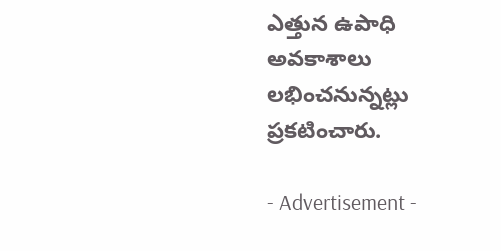ఎత్తున ఉపాధి అవకాశాలు లభించనున్నట్లు ప్రకటించారు.

- Advertisement -